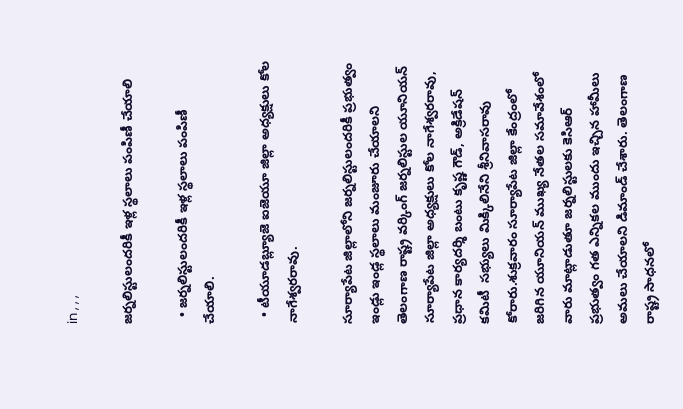in , , ,

జర్నలిస్టులందరికీ ఇళ్ల స్థలాలు పంపిణీ చేయాలి

  • జర్నలిస్టులందరికీ ఇళ్ల స్థలాలు పంపిణీ చేయాలి.

  • టీయూడబ్ల్యూజె ఐజెయూ జిల్లా అధ్యక్షులు కోల నాగేశ్వరరావు.

సూర్యాపేట జిల్లాలోని జర్నలిస్టులందరికీ ప్రభుత్వం ఇండ్లు ఇండ్ల స్థలాలు మంజూరు చేయాలని తెలంగాణ రాష్ట్ర వర్కింగ్ జర్నలిస్టుల యూనియన్ సూర్యాపేట జిల్లా అధ్యక్షులు కోల నాగేశ్వరరావు, ప్రధాన కార్యదర్శి బంటు కృష్ణ గౌడ్, అక్రిడేషన్ కమిటీ  సభ్యులు మిక్కిలినేని శ్రీనివాసరావు కోరారు.శుక్రవారం సూర్యాపేట జిల్లా కేంద్రంలో జరిగిన యూనియన్ ముఖ్య నేతల సమావేశంలో వారు మాట్లాడుతూ జర్నలిస్టులకు కెసిఆర్ ప్రభుత్వం గత ఎన్నికల ముందు ఇచ్చిన హామీలు అమలు చేయాలని డిమాండ్ చేశారు. తెలంగాణ రాష్ట్ర సాధనలో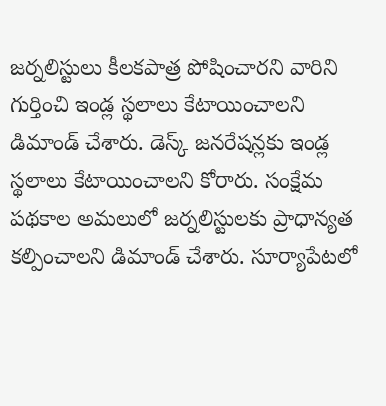జర్నలిస్టులు కీలకపాత్ర పోషించారని వారిని గుర్తించి ఇండ్ల స్థలాలు కేటాయించాలని డిమాండ్ చేశారు. డెస్క్ జనరేషన్లకు ఇండ్ల స్థలాలు కేటాయించాలని కోరారు. సంక్షేమ పథకాల అమలులో జర్నలిస్టులకు ప్రాధాన్యత కల్పించాలని డిమాండ్ చేశారు. సూర్యాపేటలో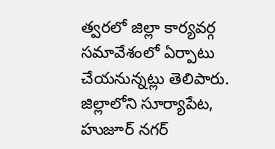త్వరలో జిల్లా కార్యవర్గ సమావేశంలో ఏర్పాటు చేయనున్నట్లు తెలిపారు. జిల్లాలోని సూర్యాపేట, హుజూర్ నగర్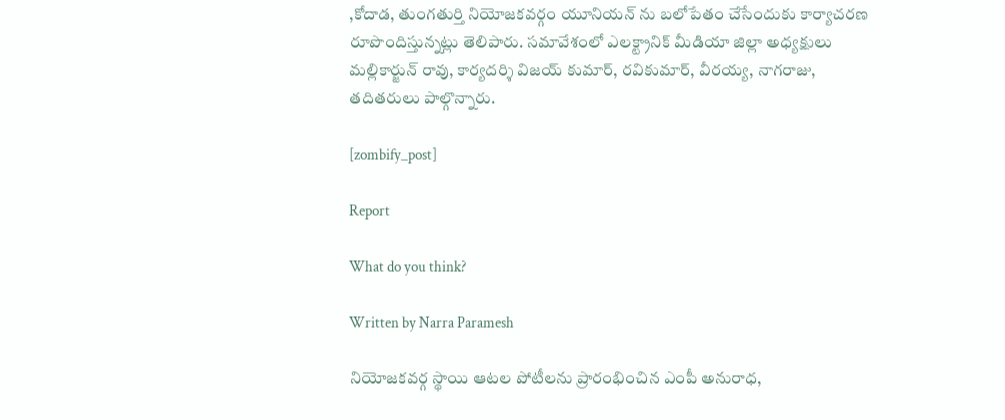,కోదాడ, తుంగతుర్తి నియోజకవర్గం యూనియన్ ను బలోపేతం చేసేందుకు కార్యాచరణ రూపొందిస్తున్నట్లు తెలిపారు. సమావేశంలో ఎలక్ట్రానిక్ మీడియా జిల్లా అధ్యక్షులు మల్లికార్జున్ రావు, కార్యదర్శి విజయ్ కుమార్, రవికుమార్, వీరయ్య, నాగరాజు, తదితరులు పాల్గొన్నారు.

[zombify_post]

Report

What do you think?

Written by Narra Paramesh

నియోజకవర్గ స్థాయి ఆటల పోటీలను ప్రారంభించిన ఎంపీ అనురాధ,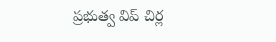ప్రభుత్వ విప్ చిర్ల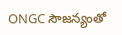ONGC సౌజన్యంతో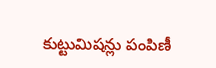కుట్టుమిషన్లు పంపిణీ